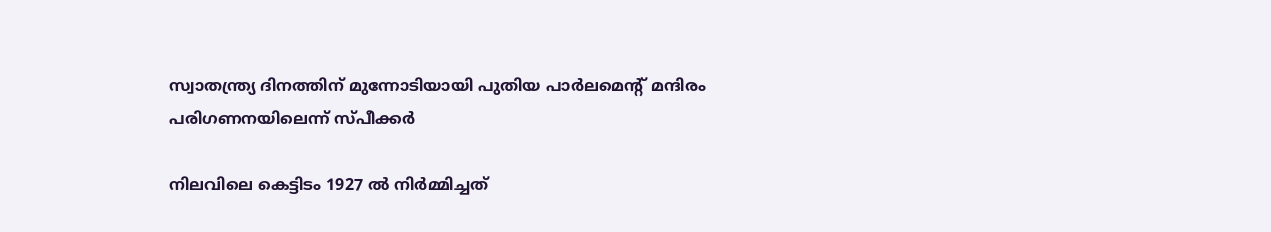സ്വാതന്ത്ര്യ ദിനത്തിന് മുന്നോടിയായി പുതിയ പാർലമെന്റ് മന്ദിരം പരിഗണനയിലെന്ന് സ്‌പീക്കർ

നിലവിലെ കെട്ടിടം 1927 ൽ നിർമ്മിച്ചത്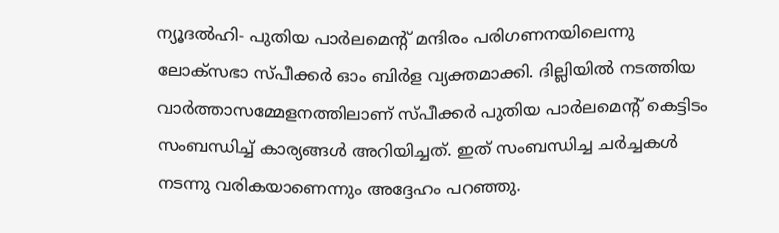ന്യൂദൽഹി- പുതിയ പാർലമെന്റ് മന്ദിരം പരിഗണനയിലെന്നു ലോക്‌സഭാ സ്‌പീക്കർ ഓം ബിർള വ്യക്തമാക്കി. ദില്ലിയില്‍ നടത്തിയ വാര്‍ത്താസമ്മേളനത്തിലാണ് സ്പീക്കര്‍ പുതിയ പാര്‍ലമെന്‍റ് കെട്ടിടം സംബന്ധിച്ച് കാര്യങ്ങള്‍ അറിയിച്ചത്. ഇത് സംബന്ധിച്ച ചർച്ചകൾ നടന്നു വരികയാണെന്നും അദ്ദേഹം പറഞ്ഞു.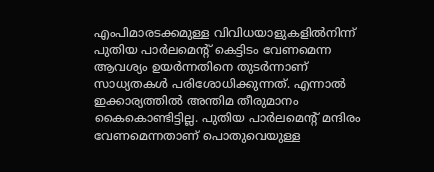എംപിമാരടക്കമുള്ള വിവിധയാളുകളില്‍നിന്ന് പുതിയ പാര്‍ലമെന്‍റ് കെട്ടിടം വേണമെന്ന ആവശ്യം ഉയർന്നതിനെ തുടര്‍ന്നാണ് സാധ്യതകള്‍ പരിശോധിക്കുന്നത്. എന്നാൽ ഇക്കാര്യത്തിൽ അന്തിമ തീരുമാനം കൈകൊണ്ടിട്ടില്ല. പുതിയ പാർലമെന്റ് മന്ദിരം വേണമെന്നതാണ് പൊതുവെയുള്ള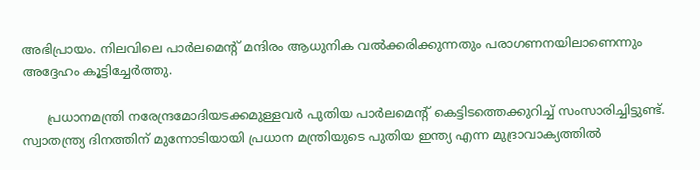അഭിപ്രായം. നിലവിലെ പാർലമെന്റ് മന്ദിരം ആധുനിക വൽക്കരിക്കുന്നതും പരാഗണനയിലാണെന്നും അദ്ദേഹം കൂട്ടിച്ചേർത്തു.

      പ്രധാനമന്ത്രി നരേന്ദ്രമോദിയടക്കമുള്ളവര്‍ പുതിയ പാര്‍ലമെന്‍റ് കെട്ടിടത്തെക്കുറിച്ച് സംസാരിച്ചിട്ടുണ്ട്. സ്വാതന്ത്ര്യ ദിനത്തിന് മുന്നോടിയായി പ്രധാന മന്ത്രിയുടെ പുതിയ ഇന്ത്യ എന്ന മുദ്രാവാക്യത്തിൽ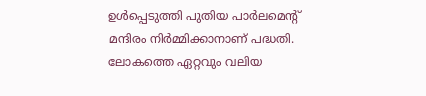ഉൾപ്പെടുത്തി പുതിയ പാർലമെന്റ് മന്ദിരം നിർമ്മിക്കാനാണ് പദ്ധതി. ലോകത്തെ ഏറ്റവും വലിയ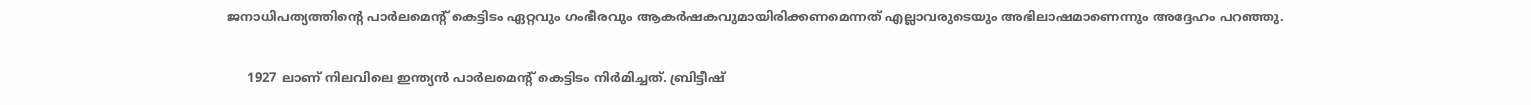ജനാധിപത്യത്തിന്റെ പാർലമെന്റ് കെട്ടിടം ഏറ്റവും ഗംഭീരവും ആകർഷകവുമായിരിക്കണമെന്നത് എല്ലാവരുടെയും അഭിലാഷമാണെന്നും അദ്ദേഹം പറഞ്ഞു.

     1927 ലാണ് നിലവിലെ ഇന്ത്യന്‍ പാര്‍ലമെന്‍റ് കെട്ടിടം നിര്‍മിച്ചത്. ബ്രിട്ടീഷ്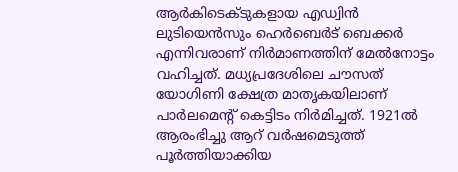ആര്‍കിടെക്ടുകളായ എഡ്വിന്‍ ലുടിയെന്‍സും ഹെര്‍ബെര്‍ട് ബെക്കര്‍ എന്നിവരാണ് നിര്‍മാണത്തിന് മേല്‍നോട്ടം വഹിച്ചത്. മധ്യപ്രദേശിലെ ചൗസത് യോഗിണി ക്ഷേത്ര മാതൃകയിലാണ് പാര്‍ലമെന്‍റ് കെട്ടിടം നിര്‍മിച്ചത്. 1921ല്‍ ആരംഭിച്ചു ആറ് വര്‍ഷമെടുത്ത്‌ പൂർത്തിയാക്കിയ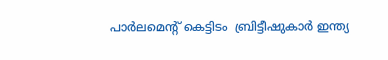പാർലമെന്റ് കെട്ടിടം  ബ്രിട്ടീഷുകാര്‍ ഇന്ത്യ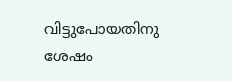വിട്ടുപോയതിനു ശേഷം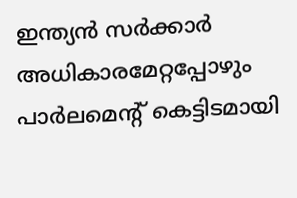ഇന്ത്യന്‍ സര്‍ക്കാര്‍ അധികാരമേറ്റപ്പോഴും പാര്‍ലമെന്‍റ് കെട്ടിടമായി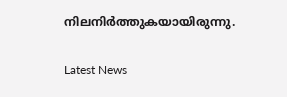നിലനിര്‍ത്തുകയായിരുന്നു.

Latest News